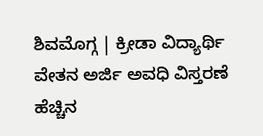ಶಿವಮೊಗ್ಗ | ಕ್ರೀಡಾ ವಿದ್ಯಾರ್ಥಿ ವೇತನ ಅರ್ಜಿ ಅವಧಿ ವಿಸ್ತರಣೆ
ಹೆಚ್ಚಿನ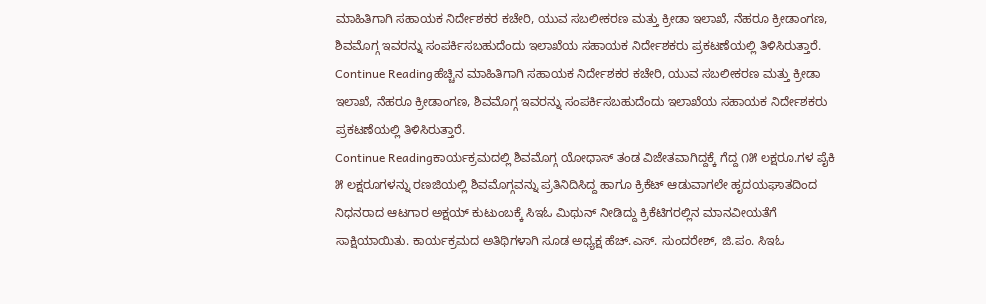ಮಾಹಿತಿಗಾಗಿ ಸಹಾಯಕ ನಿರ್ದೇಶಕರ ಕಚೇರಿ, ಯುವ ಸಬಲೀಕರಣ ಮತ್ತು ಕ್ರೀಡಾ ಇಲಾಖೆ, ನೆಹರೂ ಕ್ರೀಡಾಂಗಣ, ಶಿವಮೊಗ್ಗ ಇವರನ್ನು ಸಂಪರ್ಕಿಸಬಹುದೆಂದು ಇಲಾಖೆಯ ಸಹಾಯಕ ನಿರ್ದೇಶಕರು ಪ್ರಕಟಣೆಯಲ್ಲಿ ತಿಳಿಸಿರುತ್ತಾರೆ.
Continue Readingಹೆಚ್ಚಿನ ಮಾಹಿತಿಗಾಗಿ ಸಹಾಯಕ ನಿರ್ದೇಶಕರ ಕಚೇರಿ, ಯುವ ಸಬಲೀಕರಣ ಮತ್ತು ಕ್ರೀಡಾ ಇಲಾಖೆ, ನೆಹರೂ ಕ್ರೀಡಾಂಗಣ, ಶಿವಮೊಗ್ಗ ಇವರನ್ನು ಸಂಪರ್ಕಿಸಬಹುದೆಂದು ಇಲಾಖೆಯ ಸಹಾಯಕ ನಿರ್ದೇಶಕರು ಪ್ರಕಟಣೆಯಲ್ಲಿ ತಿಳಿಸಿರುತ್ತಾರೆ.
Continue Readingಕಾರ್ಯಕ್ರಮದಲ್ಲಿ ಶಿವಮೊಗ್ಗ ಯೋಧಾಸ್ ತಂಡ ವಿಜೇತವಾಗಿದ್ದಕ್ಕೆ ಗೆದ್ದ ೧೫ ಲಕ್ಷರೂ.ಗಳ ಪೈಕಿ ೫ ಲಕ್ಷರೂಗಳನ್ನು ರಣಜಿಯಲ್ಲಿ ಶಿವಮೊಗ್ಗವನ್ನು ಪ್ರತಿನಿದಿಸಿದ್ದ ಹಾಗೂ ಕ್ರಿಕೆಟ್ ಆಡುವಾಗಲೇ ಹೃದಯಘಾತದಿಂದ ನಿಧನರಾದ ಆಟಗಾರ ಅಕ್ಷಯ್ ಕುಟುಂಬಕ್ಕೆ ಸಿಇಓ ಮಿಥುನ್ ನೀಡಿದ್ದು ಕ್ರಿಕೆಟಿಗರಲ್ಲಿನ ಮಾನವೀಯತೆಗೆ ಸಾಕ್ಷಿಯಾಯಿತು. ಕಾರ್ಯಕ್ರಮದ ಅತಿಥಿಗಳಾಗಿ ಸೂಡ ಅಧ್ಯಕ್ಷ ಹೆಚ್.ಎಸ್. ಸುಂದರೇಶ್, ಜಿ.ಪಂ. ಸಿಇಓ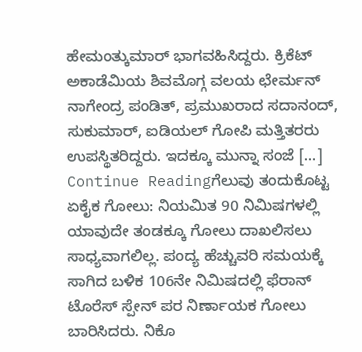ಹೇಮಂತ್ಕುಮಾರ್ ಭಾಗವಹಿಸಿದ್ದರು. ಕ್ರಿಕೆಟ್ ಅಕಾಡೆಮಿಯ ಶಿವಮೊಗ್ಗ ವಲಯ ಛೇರ್ಮನ್ ನಾಗೇಂದ್ರ ಪಂಡಿತ್, ಪ್ರಮುಖರಾದ ಸದಾನಂದ್, ಸುಕುಮಾರ್, ಐಡಿಯಲ್ ಗೋಪಿ ಮತ್ತಿತರರು ಉಪಸ್ಥಿತರಿದ್ದರು. ಇದಕ್ಕೂ ಮುನ್ನಾ ಸಂಜೆ […]
Continue Readingಗೆಲುವು ತಂದುಕೊಟ್ಟ ಏಕೈಕ ಗೋಲು: ನಿಯಮಿತ 90 ನಿಮಿಷಗಳಲ್ಲಿ ಯಾವುದೇ ತಂಡಕ್ಕೂ ಗೋಲು ದಾಖಲಿಸಲು ಸಾಧ್ಯವಾಗಲಿಲ್ಲ. ಪಂದ್ಯ ಹೆಚ್ಚುವರಿ ಸಮಯಕ್ಕೆ ಸಾಗಿದ ಬಳಿಕ 106ನೇ ನಿಮಿಷದಲ್ಲಿ ಫೆರಾನ್ ಟೊರೆಸ್ ಸ್ಪೇನ್ ಪರ ನಿರ್ಣಾಯಕ ಗೋಲು ಬಾರಿಸಿದರು. ನಿಕೊ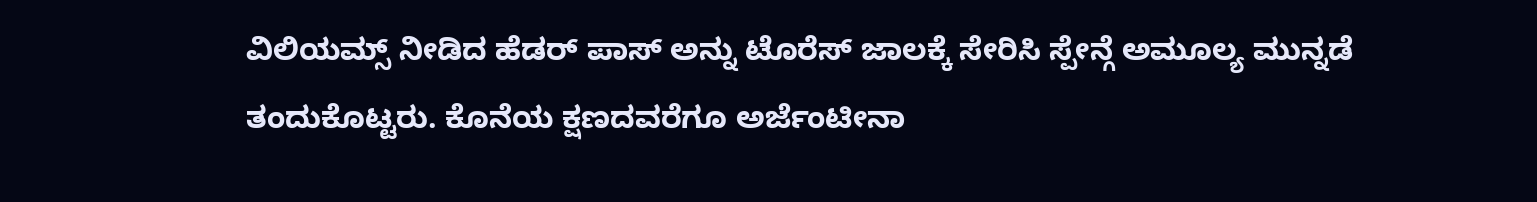ವಿಲಿಯಮ್ಸ್ ನೀಡಿದ ಹೆಡರ್ ಪಾಸ್ ಅನ್ನು ಟೊರೆಸ್ ಜಾಲಕ್ಕೆ ಸೇರಿಸಿ ಸ್ಪೇನ್ಗೆ ಅಮೂಲ್ಯ ಮುನ್ನಡೆ ತಂದುಕೊಟ್ಟರು. ಕೊನೆಯ ಕ್ಷಣದವರೆಗೂ ಅರ್ಜೆಂಟೀನಾ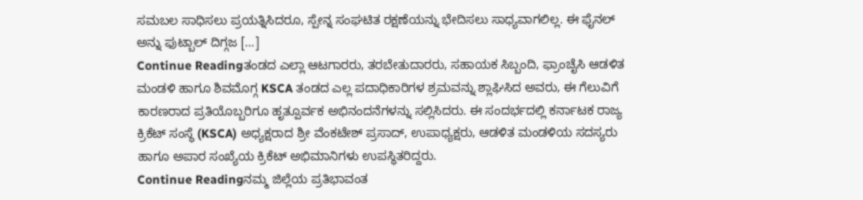ಸಮಬಲ ಸಾಧಿಸಲು ಪ್ರಯತ್ನಿಸಿದರೂ, ಸ್ಪೇನ್ನ ಸಂಘಟಿತ ರಕ್ಷಣೆಯನ್ನು ಭೇದಿಸಲು ಸಾಧ್ಯವಾಗಲಿಲ್ಲ. ಈ ಫೈನಲ್ ಅನ್ನು ಫುಟ್ಬಾಲ್ ದಿಗ್ಗಜ […]
Continue Readingತಂಡದ ಎಲ್ಲಾ ಆಟಗಾರರು, ತರಬೇತುದಾರರು, ಸಹಾಯಕ ಸಿಬ್ಬಂದಿ, ಫ್ರಾಂಚೈಸಿ ಆಡಳಿತ ಮಂಡಳಿ ಹಾಗೂ ಶಿವಮೊಗ್ಗ KSCA ತಂಡದ ಎಲ್ಲ ಪದಾಧಿಕಾರಿಗಳ ಶ್ರಮವನ್ನು ಶ್ಲಾಘಿಸಿದ ಅವರು, ಈ ಗೆಲುವಿಗೆ ಕಾರಣರಾದ ಪ್ರತಿಯೊಬ್ಬರಿಗೂ ಹೃತ್ಪೂರ್ವಕ ಅಭಿನಂದನೆಗಳನ್ನು ಸಲ್ಲಿಸಿದರು. ಈ ಸಂದರ್ಭದಲ್ಲಿ ಕರ್ನಾಟಕ ರಾಜ್ಯ ಕ್ರಿಕೆಟ್ ಸಂಸ್ಥೆ (KSCA) ಅಧ್ಯಕ್ಷರಾದ ಶ್ರೀ ವೆಂಕಟೇಶ್ ಪ್ರಸಾದ್, ಉಪಾಧ್ಯಕ್ಷರು, ಆಡಳಿತ ಮಂಡಳಿಯ ಸದಸ್ಯರು ಹಾಗೂ ಅಪಾರ ಸಂಖ್ಯೆಯ ಕ್ರಿಕೆಟ್ ಅಭಿಮಾನಿಗಳು ಉಪಸ್ಥಿತರಿದ್ದರು.
Continue Readingನಮ್ಮ ಜಿಲ್ಲೆಯ ಪ್ರತಿಭಾವಂತ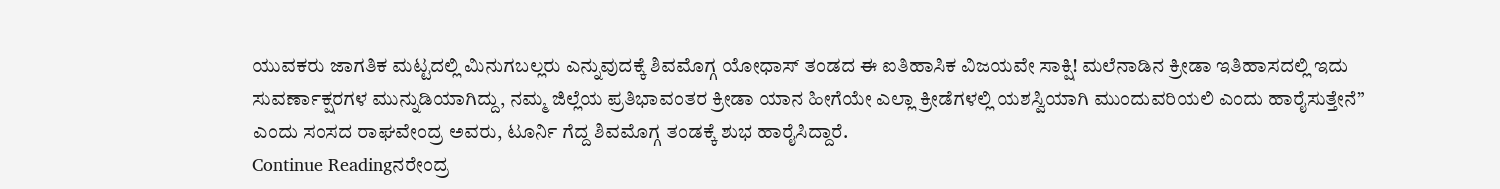ಯುವಕರು ಜಾಗತಿಕ ಮಟ್ಟದಲ್ಲಿ ಮಿನುಗಬಲ್ಲರು ಎನ್ನುವುದಕ್ಕೆ ಶಿವಮೊಗ್ಗ ಯೋಧಾಸ್ ತಂಡದ ಈ ಐತಿಹಾಸಿಕ ವಿಜಯವೇ ಸಾಕ್ಷಿ! ಮಲೆನಾಡಿನ ಕ್ರೀಡಾ ಇತಿಹಾಸದಲ್ಲಿ ಇದು ಸುವರ್ಣಾಕ್ಷರಗಳ ಮುನ್ನುಡಿಯಾಗಿದ್ದು, ನಮ್ಮ ಜಿಲ್ಲೆಯ ಪ್ರತಿಭಾವಂತರ ಕ್ರೀಡಾ ಯಾನ ಹೀಗೆಯೇ ಎಲ್ಲಾ ಕ್ರೀಡೆಗಳಲ್ಲಿ ಯಶಸ್ವಿಯಾಗಿ ಮುಂದುವರಿಯಲಿ ಎಂದು ಹಾರೈಸುತ್ತೇನೆ” ಎಂದು ಸಂಸದ ರಾಘವೇಂದ್ರ ಅವರು, ಟೂರ್ನಿ ಗೆದ್ದ ಶಿವಮೊಗ್ಗ ತಂಡಕ್ಕೆ ಶುಭ ಹಾರೈಸಿದ್ದಾರೆ.
Continue Readingನರೇಂದ್ರ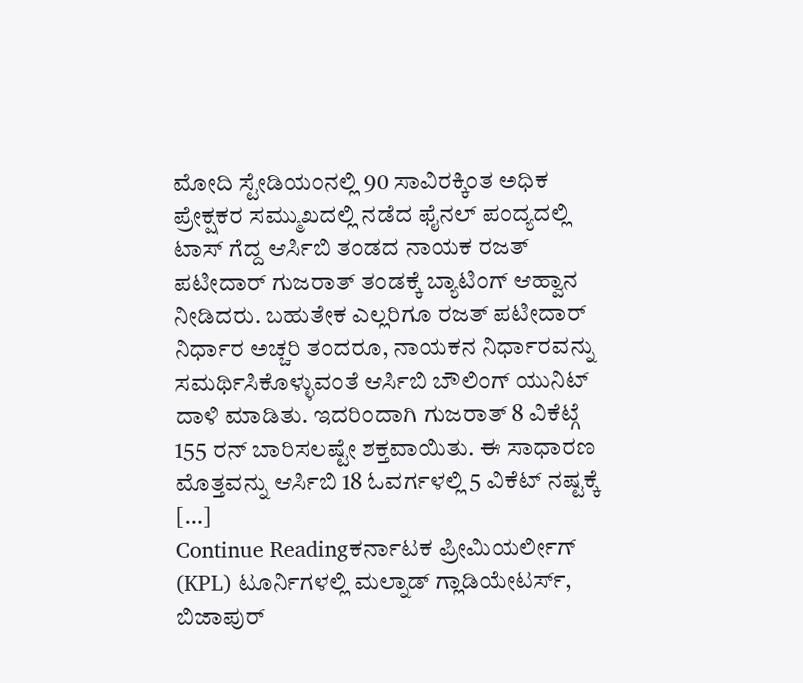ಮೋದಿ ಸ್ಟೇಡಿಯಂನಲ್ಲಿ 90 ಸಾವಿರಕ್ಕಿಂತ ಅಧಿಕ ಪ್ರೇಕ್ಷಕರ ಸಮ್ಮುಖದಲ್ಲಿ ನಡೆದ ಫೈನಲ್ ಪಂದ್ಯದಲ್ಲಿ ಟಾಸ್ ಗೆದ್ದ ಆರ್ಸಿಬಿ ತಂಡದ ನಾಯಕ ರಜತ್ ಪಟೀದಾರ್ ಗುಜರಾತ್ ತಂಡಕ್ಕೆ ಬ್ಯಾಟಿಂಗ್ ಆಹ್ವಾನ ನೀಡಿದರು. ಬಹುತೇಕ ಎಲ್ಲರಿಗೂ ರಜತ್ ಪಟೀದಾರ್ ನಿರ್ಧಾರ ಅಚ್ಚರಿ ತಂದರೂ, ನಾಯಕನ ನಿರ್ಧಾರವನ್ನು ಸಮರ್ಥಿಸಿಕೊಳ್ಳುವಂತೆ ಆರ್ಸಿಬಿ ಬೌಲಿಂಗ್ ಯುನಿಟ್ ದಾಳಿ ಮಾಡಿತು. ಇದರಿಂದಾಗಿ ಗುಜರಾತ್ 8 ವಿಕೆಟ್ಗೆ 155 ರನ್ ಬಾರಿಸಲಷ್ಟೇ ಶಕ್ತವಾಯಿತು. ಈ ಸಾಧಾರಣ ಮೊತ್ತವನ್ನು ಆರ್ಸಿಬಿ 18 ಓವರ್ಗಳಲ್ಲಿ 5 ವಿಕೆಟ್ ನಷ್ಟಕ್ಕೆ […]
Continue Readingಕರ್ನಾಟಕ ಪ್ರೀಮಿಯರ್ಲೀಗ್ (KPL) ಟೂರ್ನಿಗಳಲ್ಲಿ ಮಲ್ನಾಡ್ ಗ್ಲಾಡಿಯೇಟರ್ಸ್, ಬಿಜಾಪುರ್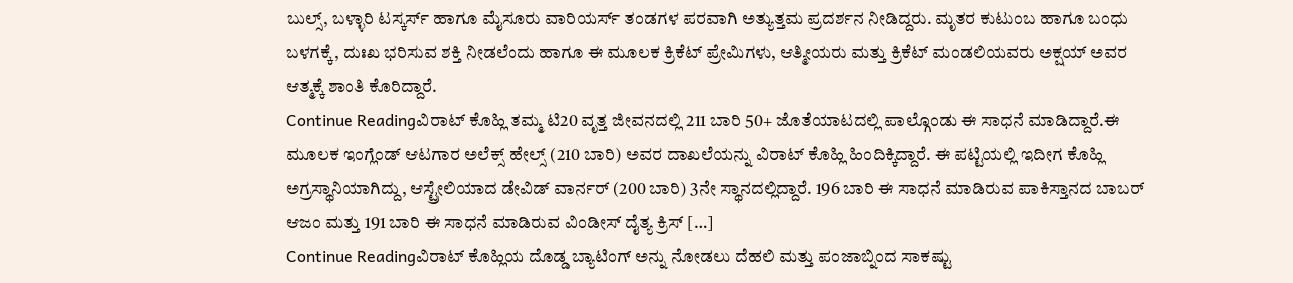ಬುಲ್ಸ್, ಬಳ್ಳಾರಿ ಟಸ್ಕರ್ಸ್ ಹಾಗೂ ಮೈಸೂರು ವಾರಿಯರ್ಸ್ ತಂಡಗಳ ಪರವಾಗಿ ಅತ್ಯುತ್ತಮ ಪ್ರದರ್ಶನ ನೀಡಿದ್ದರು. ಮೃತರ ಕುಟುಂಬ ಹಾಗೂ ಬಂಧು ಬಳಗಕ್ಕೆ, ದುಃಖ ಭರಿಸುವ ಶಕ್ತಿ ನೀಡಲೆಂದು ಹಾಗೂ ಈ ಮೂಲಕ ಕ್ರಿಕೆಟ್ ಪ್ರೇಮಿಗಳು, ಆತ್ಮೀಯರು ಮತ್ತು ಕ್ರಿಕೆಟ್ ಮಂಡಲಿಯವರು ಅಕ್ಷಯ್ ಅವರ ಆತ್ಮಕ್ಕೆ ಶಾಂತಿ ಕೊರಿದ್ದಾರೆ.
Continue Readingವಿರಾಟ್ ಕೊಹ್ಲಿ ತಮ್ಮ ಟಿ20 ವೃತ್ತ ಜೀವನದಲ್ಲಿ 211 ಬಾರಿ 50+ ಜೊತೆಯಾಟದಲ್ಲಿ ಪಾಲ್ಗೊಂಡು ಈ ಸಾಧನೆ ಮಾಡಿದ್ದಾರೆ.ಈ ಮೂಲಕ ಇಂಗ್ಲೆಂಡ್ ಆಟಗಾರ ಅಲೆಕ್ಸ್ ಹೇಲ್ಸ್ (210 ಬಾರಿ) ಅವರ ದಾಖಲೆಯನ್ನು ವಿರಾಟ್ ಕೊಹ್ಲಿ ಹಿಂದಿಕ್ಕಿದ್ದಾರೆ. ಈ ಪಟ್ಟಿಯಲ್ಲಿ ಇದೀಗ ಕೊಹ್ಲಿ ಅಗ್ರಸ್ಥಾನಿಯಾಗಿದ್ದು, ಆಸ್ಟ್ರೇಲಿಯಾದ ಡೇವಿಡ್ ವಾರ್ನರ್ (200 ಬಾರಿ) 3ನೇ ಸ್ಥಾನದಲ್ಲಿದ್ದಾರೆ. 196 ಬಾರಿ ಈ ಸಾಧನೆ ಮಾಡಿರುವ ಪಾಕಿಸ್ತಾನದ ಬಾಬರ್ ಆಜಂ ಮತ್ತು 191 ಬಾರಿ ಈ ಸಾಧನೆ ಮಾಡಿರುವ ವಿಂಡೀಸ್ ದೈತ್ಯ ಕ್ರಿಸ್ […]
Continue Readingವಿರಾಟ್ ಕೊಹ್ಲಿಯ ದೊಡ್ಡ ಬ್ಯಾಟಿಂಗ್ ಅನ್ನು ನೋಡಲು ದೆಹಲಿ ಮತ್ತು ಪಂಜಾಬ್ನಿಂದ ಸಾಕಷ್ಟು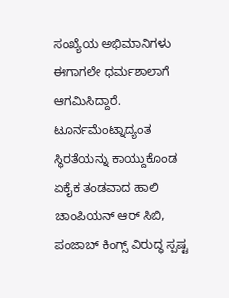ಸಂಖ್ಯೆಯ ಅಭಿಮಾನಿಗಳು ಈಗಾಗಲೇ ಧರ್ಮಶಾಲಾಗೆ ಆಗಮಿಸಿದ್ದಾರೆ. ಟೂರ್ನಮೆಂಟ್ನಾದ್ಯಂತ ಸ್ಥಿರತೆಯನ್ನು ಕಾಯ್ದುಕೊಂಡ ಏಕೈಕ ತಂಡವಾದ ಹಾಲಿ ಚಾಂಪಿಯನ್ ಆರ್ ಸಿಬಿ, ಪಂಜಾಬ್ ಕಿಂಗ್ಸ್ ವಿರುದ್ಧ ಸ್ಪಷ್ಟ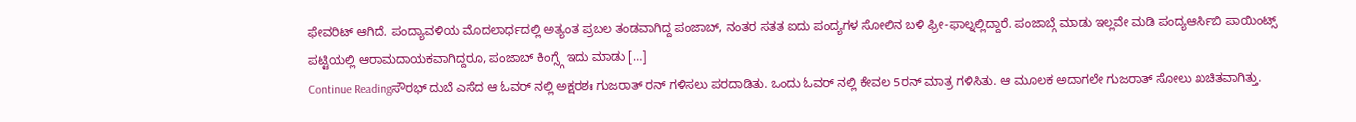ಫೇವರಿಟ್ ಆಗಿದೆ. ಪಂದ್ಯಾವಳಿಯ ಮೊದಲಾರ್ಧದಲ್ಲಿ ಅತ್ಯಂತ ಪ್ರಬಲ ತಂಡವಾಗಿದ್ದ ಪಂಜಾಬ್, ನಂತರ ಸತತ ಐದು ಪಂದ್ಯಗಳ ಸೋಲಿನ ಬಳಿ ಫ್ರೀ-ಫಾಲ್ನಲ್ಲಿದ್ದಾರೆ. ಪಂಜಾಬ್ಗೆ ಮಾಡು ಇಲ್ಲವೇ ಮಡಿ ಪಂದ್ಯಆರ್ಸಿಬಿ ಪಾಯಿಂಟ್ಸ್ ಪಟ್ಟಿಯಲ್ಲಿ ಆರಾಮದಾಯಕವಾಗಿದ್ದರೂ, ಪಂಜಾಬ್ ಕಿಂಗ್ಸ್ಗೆ ಇದು ಮಾಡು […]
Continue Readingಸೌರಭ್ ದುಬೆ ಎಸೆದ ಆ ಓವರ್ ನಲ್ಲಿ ಅಕ್ಷರಶಃ ಗುಜರಾತ್ ರನ್ ಗಳಿಸಲು ಪರದಾಡಿತು. ಒಂದು ಓವರ್ ನಲ್ಲಿ ಕೇವಲ 5ರನ್ ಮಾತ್ರ ಗಳಿಸಿತು. ಆ ಮೂಲಕ ಅದಾಗಲೇ ಗುಜರಾತ್ ಸೋಲು ಖಚಿತವಾಗಿತ್ತು.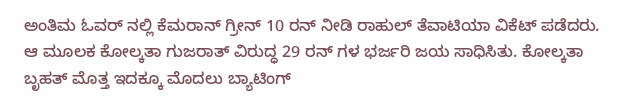ಅಂತಿಮ ಓವರ್ ನಲ್ಲಿ ಕೆಮರಾನ್ ಗ್ರೀನ್ 10 ರನ್ ನೀಡಿ ರಾಹುಲ್ ತೆವಾಟಿಯಾ ವಿಕೆಟ್ ಪಡೆದರು. ಆ ಮೂಲಕ ಕೋಲ್ಕತಾ ಗುಜರಾತ್ ವಿರುದ್ಧ 29 ರನ್ ಗಳ ಭರ್ಜರಿ ಜಯ ಸಾಧಿಸಿತು. ಕೋಲ್ಕತಾ ಬೃಹತ್ ಮೊತ್ತ ಇದಕ್ಕೂ ಮೊದಲು ಬ್ಯಾಟಿಂಗ್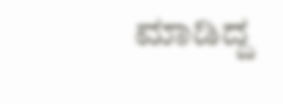ಮಾಡಿದ್ದ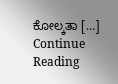ಕೋಲ್ಕತಾ […]
Continue Reading